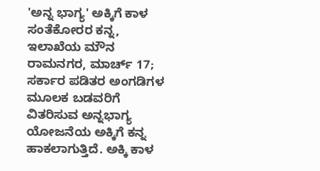'ಅನ್ನ ಭಾಗ್ಯ' ಅಕ್ಕಿಗೆ ಕಾಳ ಸಂತೆಕೋರರ ಕನ್ನ, ಇಲಾಖೆಯ ಮೌನ
ರಾಮನಗರ, ಮಾರ್ಚ್ 17; ಸರ್ಕಾರ ಪಡಿತರ ಅಂಗಡಿಗಳ ಮೂಲಕ ಬಡವರಿಗೆ ವಿತರಿಸುವ ಅನ್ನಭಾಗ್ಯ ಯೋಜನೆಯ ಅಕ್ಕಿಗೆ ಕನ್ನ ಹಾಕಲಾಗುತ್ತಿದೆ. ಅಕ್ಕಿ ಕಾಳ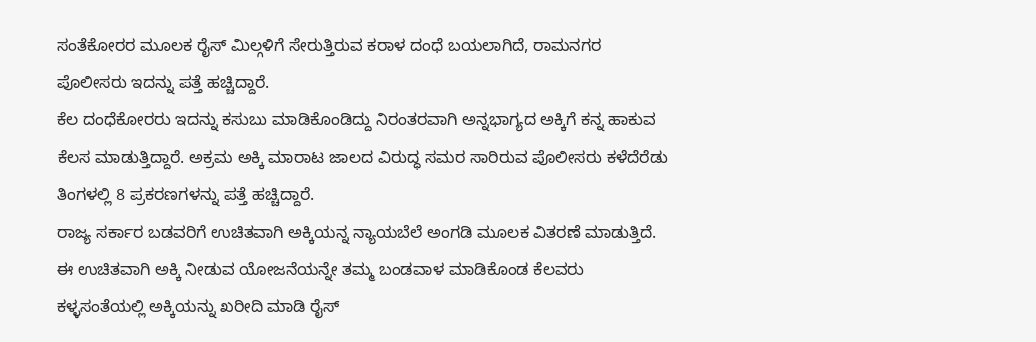ಸಂತೆಕೋರರ ಮೂಲಕ ರೈಸ್ ಮಿಲ್ಗಳಿಗೆ ಸೇರುತ್ತಿರುವ ಕರಾಳ ದಂಧೆ ಬಯಲಾಗಿದೆ, ರಾಮನಗರ ಪೊಲೀಸರು ಇದನ್ನು ಪತ್ತೆ ಹಚ್ಚಿದ್ದಾರೆ.
ಕೆಲ ದಂಧೆಕೋರರು ಇದನ್ನು ಕಸುಬು ಮಾಡಿಕೊಂಡಿದ್ದು ನಿರಂತರವಾಗಿ ಅನ್ನಭಾಗ್ಯದ ಅಕ್ಕಿಗೆ ಕನ್ನ ಹಾಕುವ ಕೆಲಸ ಮಾಡುತ್ತಿದ್ದಾರೆ. ಅಕ್ರಮ ಅಕ್ಕಿ ಮಾರಾಟ ಜಾಲದ ವಿರುದ್ಧ ಸಮರ ಸಾರಿರುವ ಪೊಲೀಸರು ಕಳೆದೆರೆಡು ತಿಂಗಳಲ್ಲಿ 8 ಪ್ರಕರಣಗಳನ್ನು ಪತ್ತೆ ಹಚ್ಚಿದ್ದಾರೆ.
ರಾಜ್ಯ ಸರ್ಕಾರ ಬಡವರಿಗೆ ಉಚಿತವಾಗಿ ಅಕ್ಕಿಯನ್ನ ನ್ಯಾಯಬೆಲೆ ಅಂಗಡಿ ಮೂಲಕ ವಿತರಣೆ ಮಾಡುತ್ತಿದೆ. ಈ ಉಚಿತವಾಗಿ ಅಕ್ಕಿ ನೀಡುವ ಯೋಜನೆಯನ್ನೇ ತಮ್ಮ ಬಂಡವಾಳ ಮಾಡಿಕೊಂಡ ಕೆಲವರು ಕಳ್ಳಸಂತೆಯಲ್ಲಿ ಅಕ್ಕಿಯನ್ನು ಖರೀದಿ ಮಾಡಿ ರೈಸ್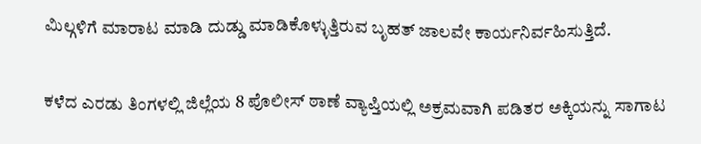ಮಿಲ್ಗಳಿಗೆ ಮಾರಾಟ ಮಾಡಿ ದುಡ್ಡು ಮಾಡಿಕೊಳ್ಳುತ್ತಿರುವ ಬೃಹತ್ ಜಾಲವೇ ಕಾರ್ಯನಿರ್ವಹಿಸುತ್ತಿದೆ.

ಕಳೆದ ಎರಡು ತಿಂಗಳಲ್ಲಿ ಜಿಲ್ಲೆಯ 8 ಪೊಲೀಸ್ ಠಾಣೆ ವ್ಯಾಪ್ತಿಯಲ್ಲಿ ಅಕ್ರಮವಾಗಿ ಪಡಿತರ ಅಕ್ಕಿಯನ್ನು ಸಾಗಾಟ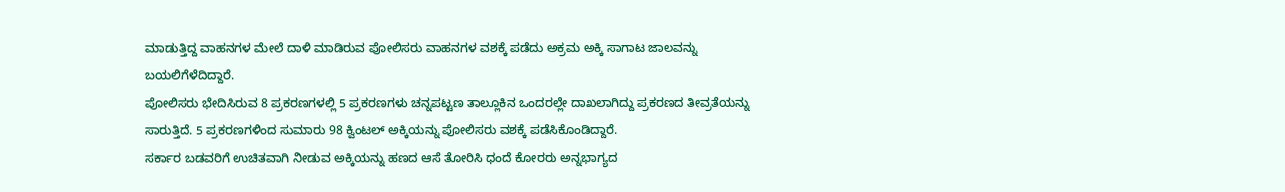ಮಾಡುತ್ತಿದ್ದ ವಾಹನಗಳ ಮೇಲೆ ದಾಳಿ ಮಾಡಿರುವ ಪೋಲಿಸರು ವಾಹನಗಳ ವಶಕ್ಕೆ ಪಡೆದು ಅಕ್ರಮ ಅಕ್ಕಿ ಸಾಗಾಟ ಜಾಲವನ್ನು ಬಯಲಿಗೆಳೆದಿದ್ದಾರೆ.
ಪೋಲಿಸರು ಭೇದಿಸಿರುವ 8 ಪ್ರಕರಣಗಳಲ್ಲಿ 5 ಪ್ರಕರಣಗಳು ಚನ್ನಪಟ್ಟಣ ತಾಲ್ಲೂಕಿನ ಒಂದರಲ್ಲೇ ದಾಖಲಾಗಿದ್ದು ಪ್ರಕರಣದ ತೀವ್ರತೆಯನ್ನು ಸಾರುತ್ತಿದೆ. 5 ಪ್ರಕರಣಗಳಿಂದ ಸುಮಾರು 98 ಕ್ವಿಂಟಲ್ ಅಕ್ಕಿಯನ್ನು ಪೋಲಿಸರು ವಶಕ್ಕೆ ಪಡೆಸಿಕೊಂಡಿದ್ದಾರೆ.
ಸರ್ಕಾರ ಬಡವರಿಗೆ ಉಚಿತವಾಗಿ ನೀಡುವ ಅಕ್ಕಿಯನ್ನು ಹಣದ ಆಸೆ ತೋರಿಸಿ ಧಂದೆ ಕೋರರು ಅನ್ನಭಾಗ್ಯದ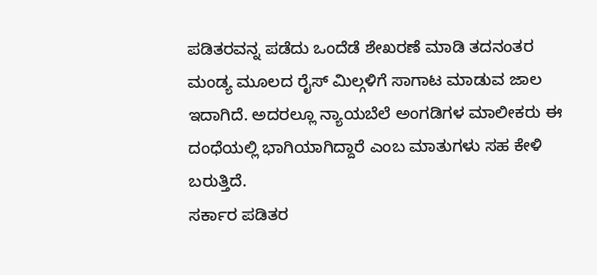ಪಡಿತರವನ್ನ ಪಡೆದು ಒಂದೆಡೆ ಶೇಖರಣೆ ಮಾಡಿ ತದನಂತರ ಮಂಡ್ಯ ಮೂಲದ ರೈಸ್ ಮಿಲ್ಗಳಿಗೆ ಸಾಗಾಟ ಮಾಡುವ ಜಾಲ ಇದಾಗಿದೆ. ಅದರಲ್ಲೂ ನ್ಯಾಯಬೆಲೆ ಅಂಗಡಿಗಳ ಮಾಲೀಕರು ಈ ದಂಧೆಯಲ್ಲಿ ಭಾಗಿಯಾಗಿದ್ದಾರೆ ಎಂಬ ಮಾತುಗಳು ಸಹ ಕೇಳಿ ಬರುತ್ತಿದೆ.
ಸರ್ಕಾರ ಪಡಿತರ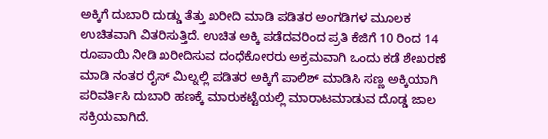ಅಕ್ಕಿಗೆ ದುಬಾರಿ ದುಡ್ಡು ತೆತ್ತು ಖರೀದಿ ಮಾಡಿ ಪಡಿತರ ಅಂಗಡಿಗಳ ಮೂಲಕ ಉಚಿತವಾಗಿ ವಿತರಿಸುತ್ತಿದೆ. ಉಚಿತ ಅಕ್ಕಿ ಪಡೆದವರಿಂದ ಪ್ರತಿ ಕೆಜಿಗೆ 10 ರಿಂದ 14 ರೂಪಾಯಿ ನೀಡಿ ಖರೀದಿಸುವ ದಂಧೆಕೋರರು ಅಕ್ರಮವಾಗಿ ಒಂದು ಕಡೆ ಶೇಖರಣೆ ಮಾಡಿ ನಂತರ ರೈಸ್ ಮಿಲ್ನಲ್ಲಿ ಪಡಿತರ ಅಕ್ಕಿಗೆ ಪಾಲಿಶ್ ಮಾಡಿಸಿ ಸಣ್ಣ ಅಕ್ಕಿಯಾಗಿ ಪರಿವರ್ತಿಸಿ ದುಬಾರಿ ಹಣಕ್ಕೆ ಮಾರುಕಟ್ಟೆಯಲ್ಲಿ ಮಾರಾಟಮಾಡುವ ದೊಡ್ಡ ಜಾಲ ಸಕ್ರಿಯವಾಗಿದೆ.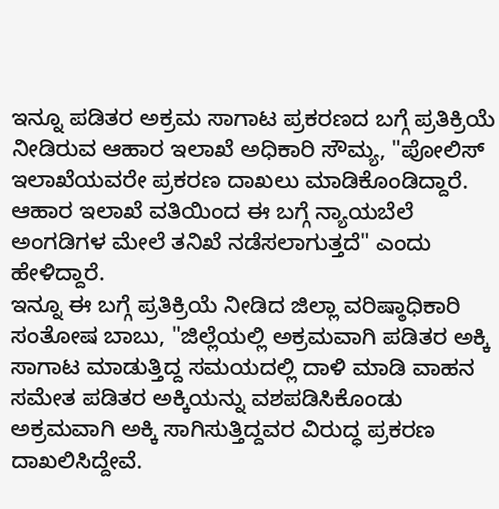ಇನ್ನೂ ಪಡಿತರ ಅಕ್ರಮ ಸಾಗಾಟ ಪ್ರಕರಣದ ಬಗ್ಗೆ ಪ್ರತಿಕ್ರಿಯೆ ನೀಡಿರುವ ಆಹಾರ ಇಲಾಖೆ ಅಧಿಕಾರಿ ಸೌಮ್ಯ, "ಪೋಲಿಸ್ ಇಲಾಖೆಯವರೇ ಪ್ರಕರಣ ದಾಖಲು ಮಾಡಿಕೊಂಡಿದ್ದಾರೆ. ಆಹಾರ ಇಲಾಖೆ ವತಿಯಿಂದ ಈ ಬಗ್ಗೆ ನ್ಯಾಯಬೆಲೆ ಅಂಗಡಿಗಳ ಮೇಲೆ ತನಿಖೆ ನಡೆಸಲಾಗುತ್ತದೆ" ಎಂದು ಹೇಳಿದ್ದಾರೆ.
ಇನ್ನೂ ಈ ಬಗ್ಗೆ ಪ್ರತಿಕ್ರಿಯೆ ನೀಡಿದ ಜಿಲ್ಲಾ ವರಿಷ್ಠಾಧಿಕಾರಿ ಸಂತೋಷ ಬಾಬು, "ಜಿಲ್ಲೆಯಲ್ಲಿ ಅಕ್ರಮವಾಗಿ ಪಡಿತರ ಅಕ್ಕಿ ಸಾಗಾಟ ಮಾಡುತ್ತಿದ್ದ ಸಮಯದಲ್ಲಿ ದಾಳಿ ಮಾಡಿ ವಾಹನ ಸಮೇತ ಪಡಿತರ ಅಕ್ಕಿಯನ್ನು ವಶಪಡಿಸಿಕೊಂಡು ಅಕ್ರಮವಾಗಿ ಅಕ್ಕಿ ಸಾಗಿಸುತ್ತಿದ್ದವರ ವಿರುದ್ಧ ಪ್ರಕರಣ ದಾಖಲಿಸಿದ್ದೇವೆ.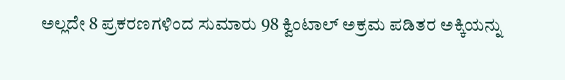ಅಲ್ಲದೇ 8 ಪ್ರಕರಣಗಳಿಂದ ಸುಮಾರು 98 ಕ್ವಿಂಟಾಲ್ ಅಕ್ರಮ ಪಡಿತರ ಅಕ್ಕಿಯನ್ನು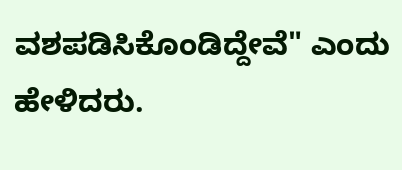ವಶಪಡಿಸಿಕೊಂಡಿದ್ದೇವೆ" ಎಂದು ಹೇಳಿದರು.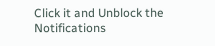Click it and Unblock the Notifications